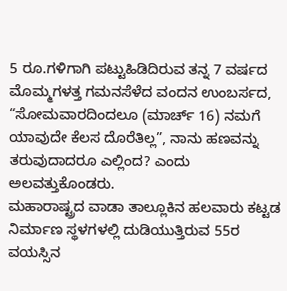5 ರೂ.ಗಳಿಗಾಗಿ ಪಟ್ಟುಹಿಡಿದಿರುವ ತನ್ನ 7 ವರ್ಷದ ಮೊಮ್ಮಗಳತ್ತ ಗಮನಸೆಳೆದ ವಂದನ ಉಂಬರ್ಸದ, “ಸೋಮವಾರದಿಂದಲೂ (ಮಾರ್ಚ್ 16) ನಮಗೆ ಯಾವುದೇ ಕೆಲಸ ದೊರೆತಿಲ್ಲ”, ನಾನು ಹಣವನ್ನು ತರುವುದಾದರೂ ಎಲ್ಲಿಂದ? ಎಂದು ಅಲವತ್ತುಕೊಂಡರು.
ಮಹಾರಾಷ್ಟ್ರದ ವಾಡಾ ತಾಲ್ಲೂಕಿನ ಹಲವಾರು ಕಟ್ಟಡ ನಿರ್ಮಾಣ ಸ್ಥಳಗಳಲ್ಲಿ ದುಡಿಯುತ್ತಿರುವ 55ರ ವಯಸ್ಸಿನ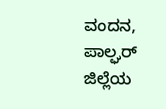ವಂದನ, ಪಾಲ್ಘರ್ ಜಿಲ್ಲೆಯ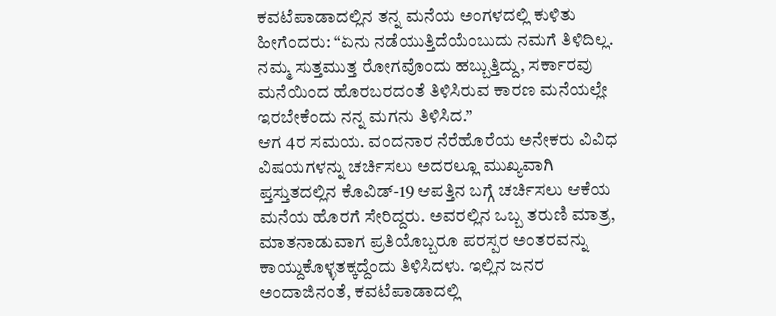ಕವಟೆಪಾಡಾದಲ್ಲಿನ ತನ್ನ ಮನೆಯ ಅಂಗಳದಲ್ಲಿ ಕುಳಿತು ಹೀಗೆಂದರು: “ಏನು ನಡೆಯುತ್ತಿದೆಯೆಂಬುದು ನಮಗೆ ತಿಳಿದಿಲ್ಲ. ನಮ್ಮ ಸುತ್ತಮುತ್ತ ರೋಗವೊಂದು ಹಬ್ಬುತ್ತಿದ್ದು, ಸರ್ಕಾರವು ಮನೆಯಿಂದ ಹೊರಬರದಂತೆ ತಿಳಿಸಿರುವ ಕಾರಣ ಮನೆಯಲ್ಲೇ ಇರಬೇಕೆಂದು ನನ್ನ ಮಗನು ತಿಳಿಸಿದ.”
ಆಗ 4ರ ಸಮಯ. ವಂದನಾರ ನೆರೆಹೊರೆಯ ಅನೇಕರು ವಿವಿಧ ವಿಷಯಗಳನ್ನು ಚರ್ಚಿಸಲು ಅದರಲ್ಲೂ ಮುಖ್ಯವಾಗಿ ಪ್ತಸ್ತುತದಲ್ಲಿನ ಕೊವಿಡ್-19 ಆಪತ್ತಿನ ಬಗ್ಗೆ ಚರ್ಚಿಸಲು ಆಕೆಯ ಮನೆಯ ಹೊರಗೆ ಸೇರಿದ್ದರು. ಅವರಲ್ಲಿನ ಒಬ್ಬ ತರುಣಿ ಮಾತ್ರ, ಮಾತನಾಡುವಾಗ ಪ್ರತಿಯೊಬ್ಬರೂ ಪರಸ್ಪರ ಅಂತರವನ್ನು ಕಾಯ್ದುಕೊಳ್ಳತಕ್ಕದ್ದೆಂದು ತಿಳಿಸಿದಳು. ಇಲ್ಲಿನ ಜನರ ಅಂದಾಜಿನಂತೆ, ಕವಟೆಪಾಡಾದಲ್ಲಿ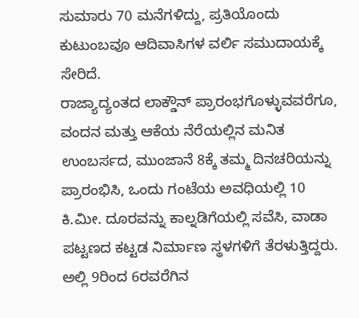ಸುಮಾರು 70 ಮನೆಗಳಿದ್ದು, ಪ್ರತಿಯೊಂದು ಕುಟುಂಬವೂ ಆದಿವಾಸಿಗಳ ವರ್ಲಿ ಸಮುದಾಯಕ್ಕೆ ಸೇರಿದೆ.
ರಾಜ್ಯಾದ್ಯಂತದ ಲಾಕ್ಡೌನ್ ಪ್ರಾರಂಭಗೊಳ್ಳುವವರೆಗೂ, ವಂದನ ಮತ್ತು ಆಕೆಯ ನೆರೆಯಲ್ಲಿನ ಮನಿತ ಉಂಬರ್ಸದ, ಮುಂಜಾನೆ 8ಕ್ಕೆ ತಮ್ಮ ದಿನಚರಿಯನ್ನು ಪ್ರಾರಂಭಿಸಿ, ಒಂದು ಗಂಟೆಯ ಅವಧಿಯಲ್ಲಿ 10 ಕಿ.ಮೀ. ದೂರವನ್ನು ಕಾಲ್ನಡಿಗೆಯಲ್ಲಿ ಸವೆಸಿ, ವಾಡಾ ಪಟ್ಟಣದ ಕಟ್ಟಡ ನಿರ್ಮಾಣ ಸ್ಥಳಗಳಿಗೆ ತೆರಳುತ್ತಿದ್ದರು. ಅಲ್ಲಿ 9ರಿಂದ 6ರವರೆಗಿನ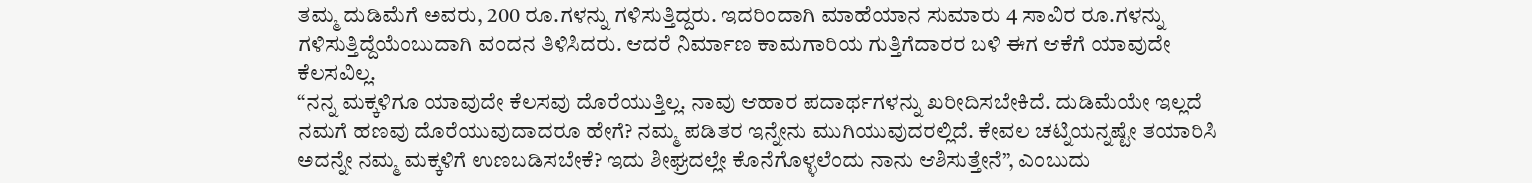ತಮ್ಮ ದುಡಿಮೆಗೆ ಅವರು, 200 ರೂ.ಗಳನ್ನು ಗಳಿಸುತ್ತಿದ್ದರು. ಇದರಿಂದಾಗಿ ಮಾಹೆಯಾನ ಸುಮಾರು 4 ಸಾವಿರ ರೂ.ಗಳನ್ನು ಗಳಿಸುತ್ತಿದ್ದೆಯೆಂಬುದಾಗಿ ವಂದನ ತಿಳಿಸಿದರು. ಆದರೆ ನಿರ್ಮಾಣ ಕಾಮಗಾರಿಯ ಗುತ್ತಿಗೆದಾರರ ಬಳಿ ಈಗ ಆಕೆಗೆ ಯಾವುದೇ ಕೆಲಸವಿಲ್ಲ.
“ನನ್ನ ಮಕ್ಕಳಿಗೂ ಯಾವುದೇ ಕೆಲಸವು ದೊರೆಯುತ್ತಿಲ್ಲ. ನಾವು ಆಹಾರ ಪದಾರ್ಥಗಳನ್ನು ಖರೀದಿಸಬೇಕಿದೆ. ದುಡಿಮೆಯೇ ಇಲ್ಲದೆ ನಮಗೆ ಹಣವು ದೊರೆಯುವುದಾದರೂ ಹೇಗೆ? ನಮ್ಮ ಪಡಿತರ ಇನ್ನೇನು ಮುಗಿಯುವುದರಲ್ಲಿದೆ. ಕೇವಲ ಚಟ್ನಿಯನ್ನಷ್ಟೇ ತಯಾರಿಸಿ ಅದನ್ನೇ ನಮ್ಮ ಮಕ್ಕಳಿಗೆ ಉಣಬಡಿಸಬೇಕೆ? ಇದು ಶೀಘ್ರದಲ್ಲೇ ಕೊನೆಗೊಳ್ಳಲೆಂದು ನಾನು ಆಶಿಸುತ್ತೇನೆ”, ಎಂಬುದು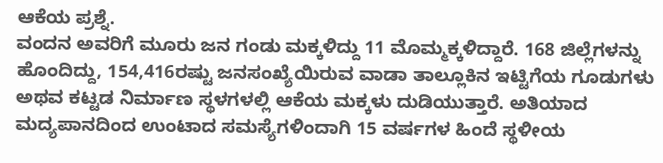ಆಕೆಯ ಪ್ರಶ್ನೆ.
ವಂದನ ಅವರಿಗೆ ಮೂರು ಜನ ಗಂಡು ಮಕ್ಕಳಿದ್ದು 11 ಮೊಮ್ಮಕ್ಕಳಿದ್ದಾರೆ. 168 ಜಿಲ್ಲೆಗಳನ್ನು ಹೊಂದಿದ್ದು, 154,416ರಷ್ಟು ಜನಸಂಖ್ಯೆಯಿರುವ ವಾಡಾ ತಾಲ್ಲೂಕಿನ ಇಟ್ಟಿಗೆಯ ಗೂಡುಗಳು ಅಥವ ಕಟ್ಟಡ ನಿರ್ಮಾಣ ಸ್ಥಳಗಳಲ್ಲಿ ಆಕೆಯ ಮಕ್ಕಳು ದುಡಿಯುತ್ತಾರೆ. ಅತಿಯಾದ ಮದ್ಯಪಾನದಿಂದ ಉಂಟಾದ ಸಮಸ್ಯೆಗಳಿಂದಾಗಿ 15 ವರ್ಷಗಳ ಹಿಂದೆ ಸ್ಥಳೀಯ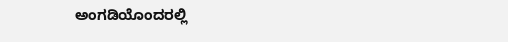ಅಂಗಡಿಯೊಂದರಲ್ಲಿ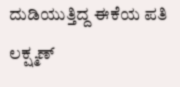ದುಡಿಯುತ್ತಿದ್ದ ಈಕೆಯ ಪತಿ ಲಕ್ಷ್ಮಣ್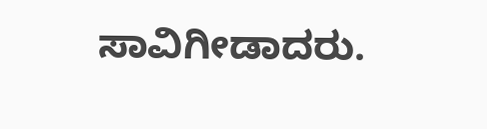ಸಾವಿಗೀಡಾದರು.